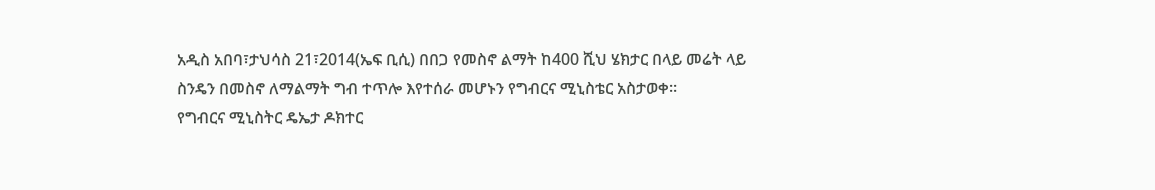አዲስ አበባ፣ታህሳስ 21፣2014(ኤፍ ቢሲ) በበጋ የመስኖ ልማት ከ400 ሺህ ሄክታር በላይ መሬት ላይ ስንዴን በመስኖ ለማልማት ግብ ተጥሎ እየተሰራ መሆኑን የግብርና ሚኒስቴር አስታወቀ።
የግብርና ሚኒስትር ዴኤታ ዶክተር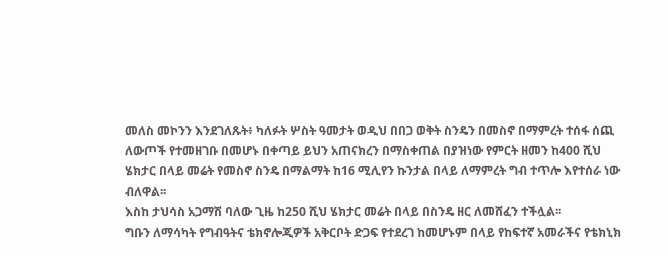መለስ መኮንን እንደገለጹት፥ ካለፉት ሦስት ዓመታት ወዲህ በበጋ ወቅት ስንዴን በመስኖ በማምረት ተሰፋ ሰጪ ለውጦች የተመዘገቡ በመሆኑ በቀጣይ ይህን አጠናክረን በማስቀጠል በያዝነው የምርት ዘመን ከ400 ሺህ ሄክታር በላይ መሬት የመስኖ ስንዴ በማልማት ከ16 ሚሊየን ኩንታል በላይ ለማምረት ግብ ተጥሎ እየተሰራ ነው ብለዋል፡፡
እስከ ታህሳስ አጋማሽ ባለው ጊዜ ከ250 ሺህ ሄክታር መሬት በላይ በስንዴ ዘር ለመሸፈን ተችሏል፡፡
ግቡን ለማሳካት የግብዓትና ቴክኖሎጂዎች አቅርቦት ድጋፍ የተደረገ ከመሆኑም በላይ የከፍተኛ አመራችና የቴክኒክ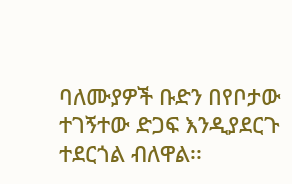ባለሙያዎች ቡድን በየቦታው ተገኝተው ድጋፍ እንዲያደርጉ ተደርጎል ብለዋል፡፡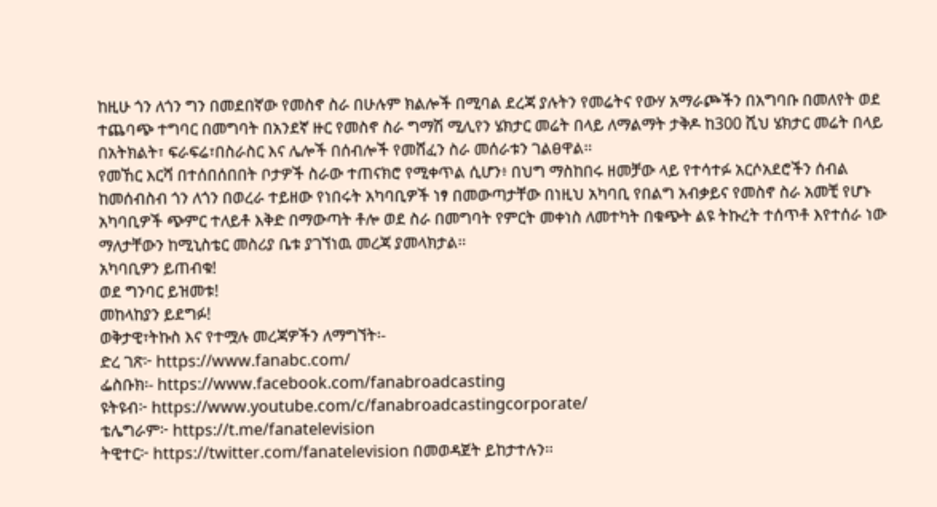ከዚሁ ጎን ለጎን ግን በመደበኛው የመስኖ ስራ በሁሉም ክልሎች በሚባል ደረጃ ያሉትን የመሬትና የውሃ አማራጮችን በአግባቡ በመለየት ወደ ተጨባጭ ተግባር በመግባት በአንደኛ ዙር የመስኖ ስራ ግማሽ ሚሊየን ሄክታር መሬት በላይ ለማልማት ታቅዶ ከ300 ሺህ ሄክታር መሬት በላይ በአትክልት፣ ፍራፍሬ፣በስራስር እና ሌሎች በሰብሎች የመሸፈን ስራ መሰራቱን ገልፀዋል፡፡
የመኸር እርሻ በተሰበሰበበት ቦታዎች ስራው ተጠናክሮ የሚቀጥል ሲሆን፥ በህግ ማስከበሩ ዘመቻው ላይ የተሳተፉ አርሶአደሮችን ሰብል ከመሰብስብ ጎን ለጎን በወረራ ተይዘው የነበሩት አካባቢዎች ነፃ በመውጣታቸው በነዚህ አካባቢ የበልግ አብቃይና የመስኖ ስራ አመቺ የሆኑ አካባቢዎች ጭምር ተለይቶ እቅድ በማውጣት ቶሎ ወደ ስራ በመግባት የምርት መቀነስ ለመተካት በቁጭት ልዩ ትኩረት ተሰጥቶ እየተሰራ ነው ማለታቸውን ከሚኒስቴር መስሪያ ቤቱ ያገኘነዉ መረጃ ያመላክታል፡፡
አካባቢዎን ይጠብቁ!
ወደ ግንባር ይዝመቱ!
መከላከያን ይደግፉ!
ወቅታዊ፣ትኩስ እና የተሟሉ መረጃዎችን ለማግኘት፡-
ድረ ገጽ፦ https://www.fanabc.com/
ፌስቡክ፡- https://www.facebook.com/fanabroadcasting
ዩትዩብ፦ https://www.youtube.com/c/fanabroadcastingcorporate/
ቴሌግራም፦ https://t.me/fanatelevision
ትዊተር፦ https://twitter.com/fanatelevision በመወዳጀት ይከታተሉን፡፡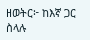ዘወትር፦ ከእኛ ጋር ስላሉ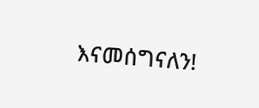እናመሰግናለን!